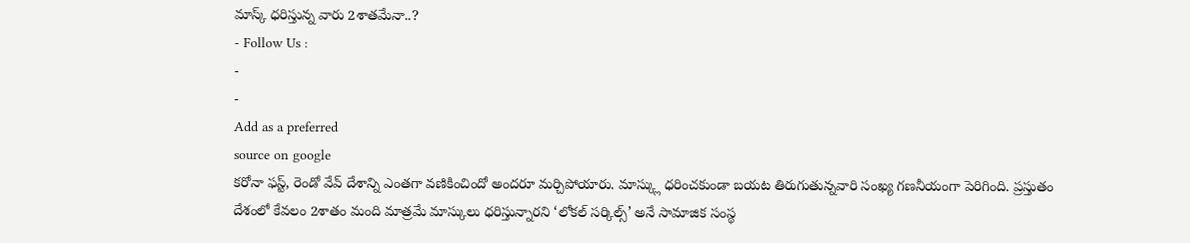మాస్క్ ధరిస్తున్న వారు 2శాతమేనా..?
- Follow Us :
-
-
Add as a preferred
source on google
కరోనా ఫస్ట్, రెండో వేవ్ దేశాన్ని ఎంతగా వణికించిందో అందరూ మర్చిపోయారు. మాస్క్లు ధరించకుండా బయట తిరుగుతున్నవారి సంఖ్య గణనీయంగా పెరిగింది. ప్రస్తుతం దేశంలో కేవలం 2శాతం మంది మాత్రమే మాస్కులు ధరిస్తున్నారని ‘లోకల్ సర్కిల్స్’ అనే సామాజిక సంస్థ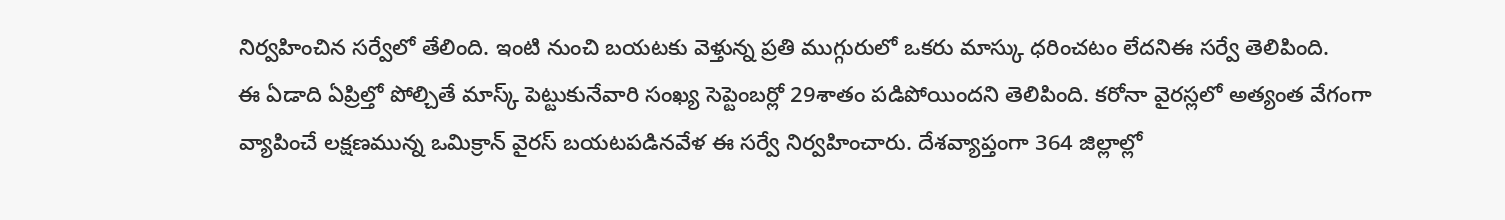నిర్వహించిన సర్వేలో తేలింది. ఇంటి నుంచి బయటకు వెళ్తున్న ప్రతి ముగ్గురులో ఒకరు మాస్కు ధరించటం లేదనిఈ సర్వే తెలిపింది.
ఈ ఏడాది ఏప్రిల్తో పోల్చితే మాస్క్ పెట్టుకునేవారి సంఖ్య సెప్టెంబర్లో 29శాతం పడిపోయిందని తెలిపింది. కరోనా వైరస్లలో అత్యంత వేగంగా వ్యాపించే లక్షణమున్న ఒమిక్రాన్ వైరస్ బయటపడినవేళ ఈ సర్వే నిర్వహించారు. దేశవ్యాప్తంగా 364 జిల్లాల్లో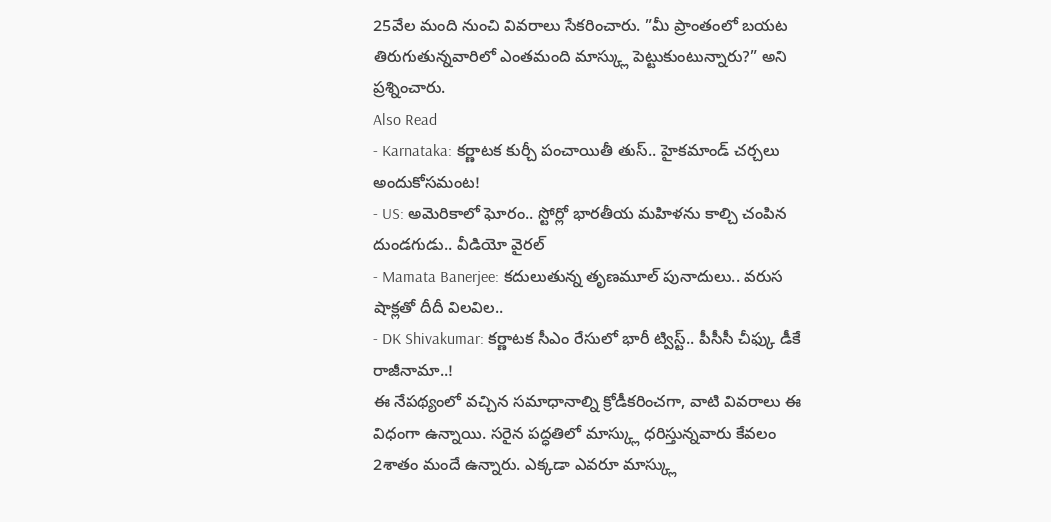25వేల మంది నుంచి వివరాలు సేకరించారు. ”మీ ప్రాంతంలో బయట తిరుగుతున్నవారిలో ఎంతమంది మాస్క్లు పెట్టుకుంటున్నారు?” అని ప్రశ్నించారు.
Also Read
- Karnataka: కర్ణాటక కుర్చీ పంచాయితీ తుస్.. హైకమాండ్ చర్చలు అందుకోసమంట!
- US: అమెరికాలో ఘోరం.. స్టోర్లో భారతీయ మహిళను కాల్చి చంపిన దుండగుడు.. వీడియో వైరల్
- Mamata Banerjee: కదులుతున్న తృణమూల్ పునాదులు.. వరుస షాక్లతో దీదీ విలవిల..
- DK Shivakumar: కర్ణాటక సీఎం రేసులో భారీ ట్విస్ట్.. పీసీసీ చీఫ్కు డీకే రాజీనామా..!
ఈ నేపథ్యంలో వచ్చిన సమాధానాల్ని క్రోడీకరించగా, వాటి వివరాలు ఈ విధంగా ఉన్నాయి. సరైన పద్ధతిలో మాస్క్లు ధరిస్తున్నవారు కేవలం 2శాతం మందే ఉన్నారు. ఎక్కడా ఎవరూ మాస్క్లు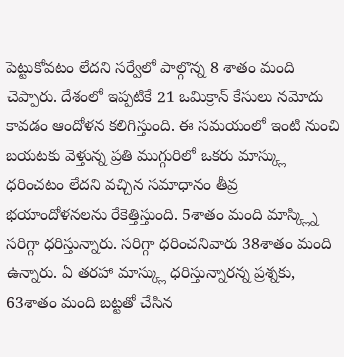పెట్టుకోవటం లేదని సర్వేలో పాల్గొన్న 8 శాతం మంది చెప్పారు. దేశంలో ఇప్పటికే 21 ఒమిక్రాన్ కేసులు నమోదు కావడం ఆందోళన కలిగిస్తుంది. ఈ సమయంలో ఇంటి నుంచి బయటకు వెళ్తున్న ప్రతి ముగ్గురిలో ఒకరు మాస్క్లు ధరించటం లేదని వచ్చిన సమాధానం తీవ్ర భయాందోళనలను రేకెత్తిస్తుంది. 5శాతం మంది మాస్క్ల్ని సరిగ్గా ధరిస్తున్నారు. సరిగ్గా ధరించనివారు 38శాతం మంది ఉన్నారు. ఏ తరహా మాస్క్లు ధరిస్తున్నారన్న ప్రశ్నకు, 63శాతం మంది బట్టతో చేసిన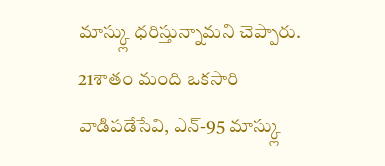మాస్క్లు ధరిస్తున్నామని చెప్పారు. 21శాతం మంది ఒకసారి వాడిపడేసేవి, ఎన్-95 మాస్క్లు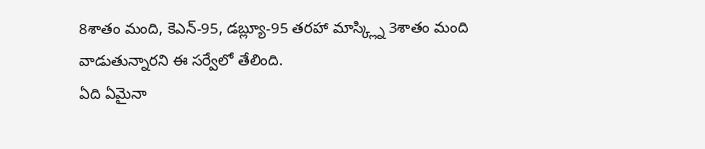8శాతం మంది, కెఎన్-95, డబ్ల్యూ-95 తరహా మాస్క్ల్ని 3శాతం మంది వాడుతున్నారని ఈ సర్వేలో తేలింది.
ఏది ఏమైనా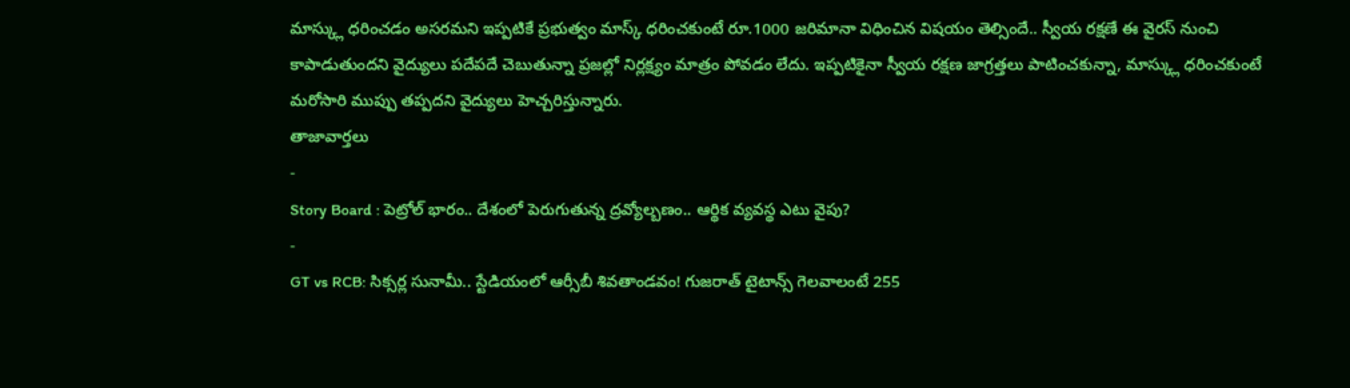మాస్క్లు ధరించడం అసరమని ఇప్పటికే ప్రభుత్వం మాస్క్ ధరించకుంటే రూ.1000 జరిమానా విధించిన విషయం తెల్సిందే.. స్వీయ రక్షణే ఈ వైరస్ నుంచి కాపాడుతుందని వైద్యులు పదేపదే చెబుతున్నా ప్రజల్లో నిర్లక్ష్యం మాత్రం పోవడం లేదు. ఇప్పటికైనా స్వీయ రక్షణ జాగ్రత్తలు పాటించకున్నా, మాస్క్లు ధరించకుంటే మరోసారి ముప్పు తప్పదని వైద్యులు హెచ్చరిస్తున్నారు.
తాజావార్తలు
-
Story Board : పెట్రోల్ భారం.. దేశంలో పెరుగుతున్న ద్రవ్యోల్బణం.. ఆర్థిక వ్యవస్థ ఎటు వైపు?
-
GT vs RCB: సిక్సర్ల సునామీ.. స్టేడియంలో ఆర్సీబీ శివతాండవం! గుజరాత్ టైటాన్స్ గెలవాలంటే 255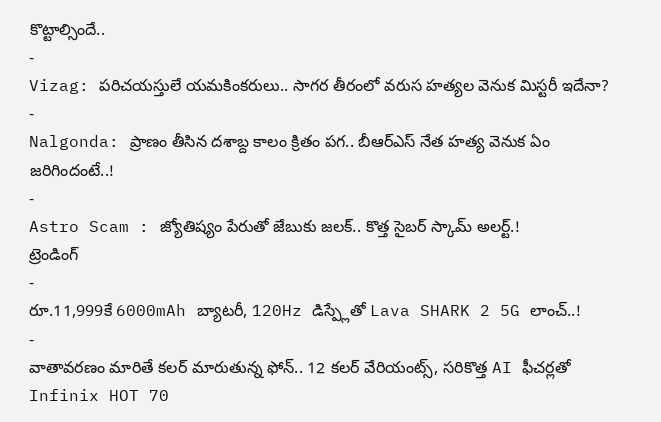కొట్టాల్సిందే..
-
Vizag: పరిచయస్తులే యమకింకరులు.. సాగర తీరంలో వరుస హత్యల వెనుక మిస్టరీ ఇదేనా?
-
Nalgonda: ప్రాణం తీసిన దశాబ్ద కాలం క్రితం పగ.. బీఆర్ఎస్ నేత హత్య వెనుక ఏం జరిగిందంటే..!
-
Astro Scam : జ్యోతిష్యం పేరుతో జేబుకు జలక్.. కొత్త సైబర్ స్కామ్ అలర్ట్.!
ట్రెండింగ్
-
రూ.11,999కే 6000mAh బ్యాటరీ, 120Hz డిస్ప్లేతో Lava SHARK 2 5G లాంచ్..!
-
వాతావరణం మారితే కలర్ మారుతున్న ఫోన్.. 12 కలర్ వేరియంట్స్, సరికొత్త AI ఫీచర్లతో Infinix HOT 70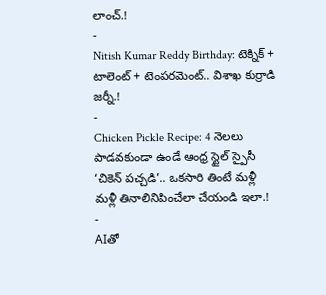లాంచ్.!
-
Nitish Kumar Reddy Birthday: టెక్నిక్ + టాలెంట్ + టెంపరమెంట్.. విశాఖ కుర్రాడి జర్నీ.!
-
Chicken Pickle Recipe: 4 నెలలు పాడవకుండా ఉండే ఆంధ్ర స్టైల్ స్పైసీ ‘చికెన్ పచ్చడి’.. ఒకసారి తింటే మళ్లీ మళ్లీ తినాలినిపించేలా చేయండి ఇలా.!
-
AIతో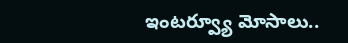ఇంటర్వ్యూ మోసాలు..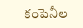కంపెనీల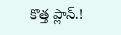కొత్త ప్లాన్.!